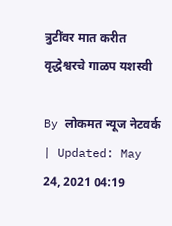त्रुटींवर मात करीत वृद्धेश्वरचे गाळप यशस्वी

By लोकमत न्यूज नेटवर्क | Updated: May 24, 2021 04:19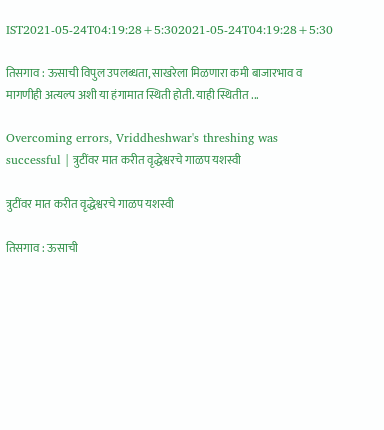IST2021-05-24T04:19:28+5:302021-05-24T04:19:28+5:30

तिसगाव : ऊसाची विपुल उपलब्धता, साखरेला मिळणारा कमी बाजारभाव व मागणीही अत्यल्प अशी या हंगामात स्थिती होती. याही स्थितीत ...

Overcoming errors, Vriddheshwar's threshing was successful | त्रुटींवर मात करीत वृद्धेश्वरचे गाळप यशस्वी

त्रुटींवर मात करीत वृद्धेश्वरचे गाळप यशस्वी

तिसगाव : ऊसाची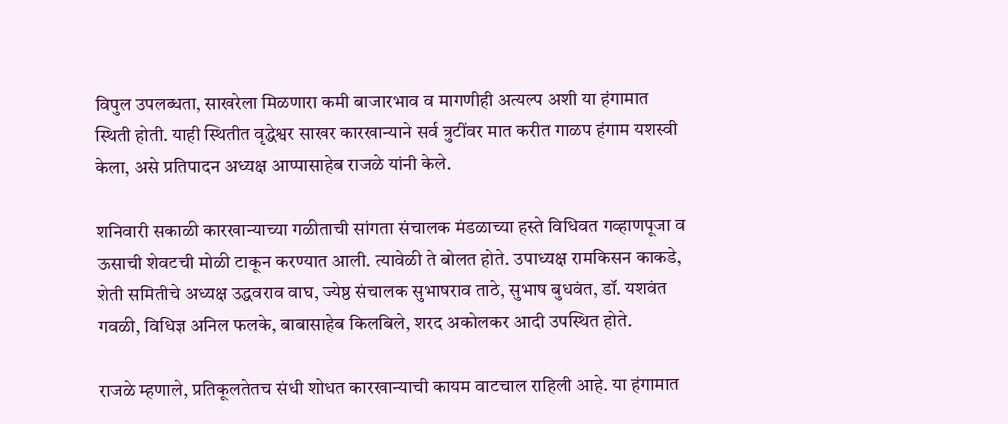विपुल उपलब्धता, साखरेला मिळणारा कमी बाजारभाव व मागणीही अत्यल्प अशी या हंगामात स्थिती होती. याही स्थितीत वृद्धेश्वर साखर कारखान्याने सर्व त्रुटींवर मात करीत गाळप हंगाम यशस्वी केला, असे प्रतिपादन अध्यक्ष आप्पासाहेब राजळे यांनी केले.

शनिवारी सकाळी कारखान्याच्या गळीताची सांगता संचालक मंडळाच्या हस्ते विधिवत गव्हाणपूजा व ऊसाची शेवटची मोळी टाकून करण्यात आली. त्यावेळी ते बोलत होते. उपाध्यक्ष रामकिसन काकडे, शेती समितीचे अध्यक्ष उद्धवराव वाघ, ज्येष्ठ संचालक सुभाषराव ताठे, सुभाष बुधवंत, डॉ. यशवंत गवळी, विधिज्ञ अनिल फलके, बाबासाहेब किलबिले, शरद अकोलकर आदी उपस्थित होते.

राजळे म्हणाले, प्रतिकूलतेतच संधी शोधत कारखान्याची कायम वाटचाल राहिली आहे. या हंगामात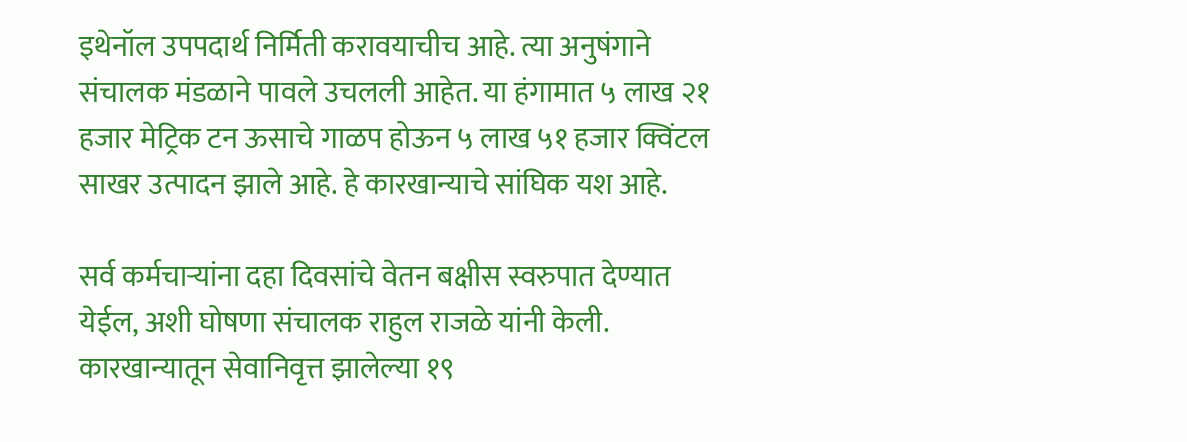इथेनॉल उपपदार्थ निर्मिती करावयाचीच आहे. त्या अनुषंगाने संचालक मंडळाने पावले उचलली आहेत. या हंगामात ५ लाख २१ हजार मेट्रिक टन ऊसाचे गाळप होऊन ५ लाख ५१ हजार क्विंटल साखर उत्पादन झाले आहे. हे कारखान्याचे सांघिक यश आहे.

सर्व कर्मचाऱ्यांना दहा दिवसांचे वेतन बक्षीस स्वरुपात देण्यात येईल, अशी घोषणा संचालक राहुल राजळे यांनी केली. कारखान्यातून सेवानिवृत्त झालेल्या १९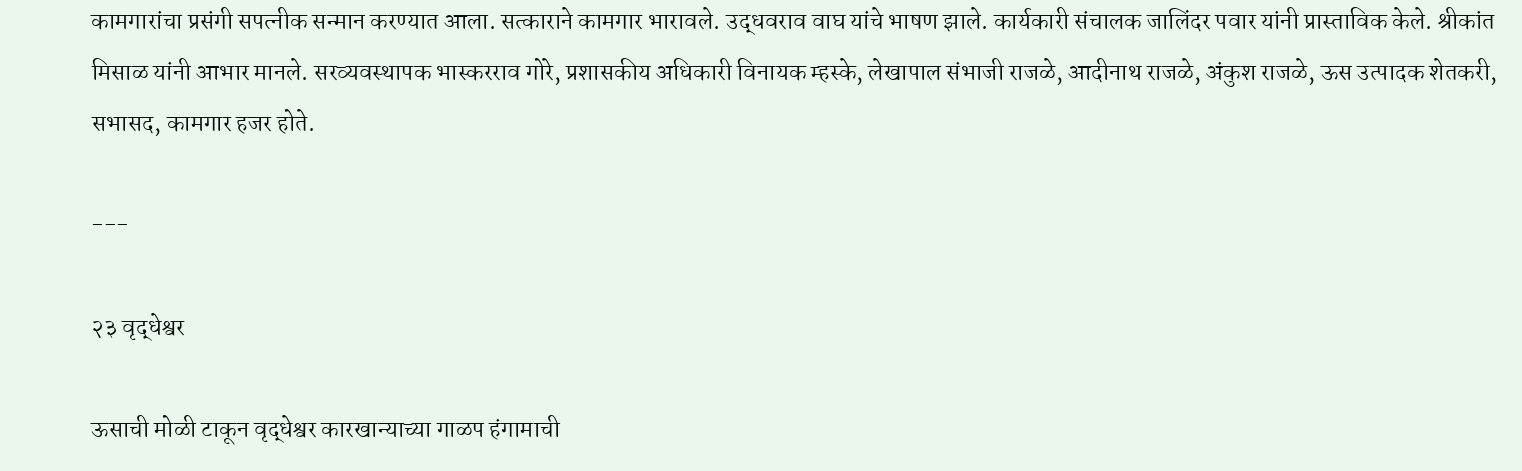कामगारांचा प्रसंगी सपत्नीक सन्मान करण्यात आला. सत्काराने कामगार भारावले. उद्धवराव वाघ यांचे भाषण झाले. कार्यकारी संचालक जालिंदर पवार यांनी प्रास्ताविक केले. श्रीकांत मिसाळ यांनी आभार मानले. सरव्यवस्थापक भास्करराव गोरे, प्रशासकीय अधिकारी विनायक म्हस्के, लेखापाल संभाजी राजळे, आदीनाथ राजळे, अंकुश राजळे, ऊस उत्पादक शेतकरी, सभासद, कामगार हजर होते.

---

२३ वृद्धेश्वर

ऊसाची मोळी टाकून वृद्धेश्वर कारखान्याच्या गाळप हंगामाची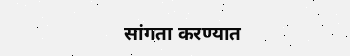सांगता करण्यात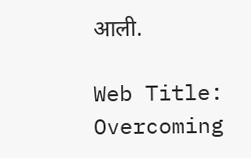आली.

Web Title: Overcoming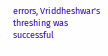errors, Vriddheshwar's threshing was successful